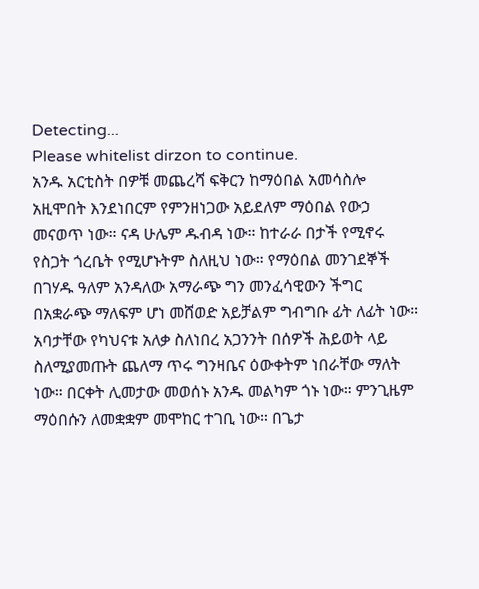Detecting...
Please whitelist dirzon to continue.
አንዱ አርቲስት በዎቹ መጨረሻ ፍቅርን ከማዕበል አመሳስሎ አዚሞበት እንደነበርም የምንዘነጋው አይደለም ማዕበል የውኃ መናወጥ ነው። ናዳ ሁሌም ዱብዳ ነው። ከተራራ በታች የሚኖሩ የስጋት ጎረቤት የሚሆኑትም ስለዚህ ነው። የማዕበል መንገደኞች በገሃዱ ዓለም አንዳለው አማራጭ ግን መንፈሳዊውን ችግር በአቋራጭ ማለፍም ሆነ መሸወድ አይቻልም ግብግቡ ፊት ለፊት ነው። አባታቸው የካህናቱ አለቃ ስለነበረ አጋንንት በሰዎች ሕይወት ላይ ስለሚያመጡት ጨለማ ጥሩ ግንዛቤና ዕውቀትም ነበራቸው ማለት ነው። በርቀት ሊመታው መወሰኑ አንዱ መልካም ጎኑ ነው። ምንጊዜም ማዕበሱን ለመቋቋም መሞከር ተገቢ ነው። በጌታ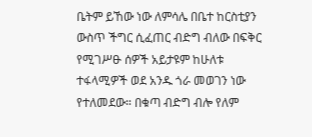ቤትም ይኸው ነው ለምሳሌ በቤተ ከርስቲያን ውስጥ ችግር ሲፈጠር ብድግ ብለው በፍቅር የሚገሥፁ ሰዎች አይታዩም ከሁለቱ ተፋላሚዎች ወደ አንዱ ጎራ መወገን ነው የተለመደው። በቁጣ ብድግ ብሎ የለም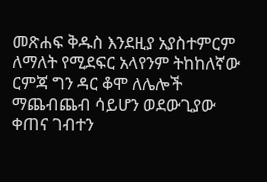መጽሐፍ ቅዱስ እንደዚያ አያስተምርም ለማለት የሚደፍር አላየንም ትከከለኛው ርምጃ ግን ዳር ቆሞ ለሌሎች ማጨብጨብ ሳይሆን ወደውጊያው ቀጠና ገብተን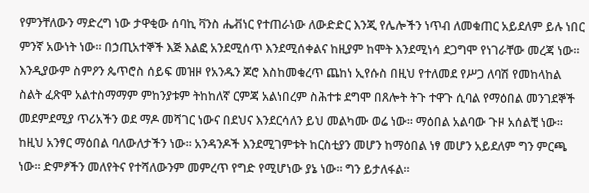የምንቸለውን ማድረግ ነው ታዋቂው ሰባኪ ቫንስ ሔቭነር የተጠራነው ለውድድር እንጂ የሌሎችን ነጥብ ለመቁጠር አይደለም ይሉ ነበር ምንኛ አውነት ነው። በኃጢአተኞች እጅ እልፎ አንደሚሰጥ እንደሚሰቀልና ከዚያም ከሞት እንደሚነሳ ደጋግሞ የነገራቸው መረጃ ነው። እንዲያውም ስምዖን ጴጥሮስ ሰይፍ መዝዞ የአንዱን ጆሮ እስከመቁረጥ ጨከነ ኢየሱስ በዚህ የተለመደ የሥጋ ለባሽ የመከላከል ስልት ፈጽሞ አልተስማማም ምከንያቱም ትከከለኛ ርምጃ አልነበረም ስሕተቱ ደግሞ በጸሎት ትጉ ተዋጉ ሲባል የማዕበል መንገደኞች መደምደሚያ ጥሪአችን ወደ ማዶ መሻገር ነውና በደህና እንደርሳለን ይህ መልካሙ ወሬ ነው። ማዕበል አልባው ጉዞ አሰልቺ ነው። ከዚህ አንፃር ማዕበል ባለውለታችን ነው። አንዳንዶች እንደሚገምቱት ከርስቲያን መሆን ከማዕበል ነፃ መሆን አይደለም ግን ምርጫ ነው። ድምፆችን መለየትና የተሻለውንም መምረጥ የግድ የሚሆነው ያኔ ነው። ግን ይታለፋል።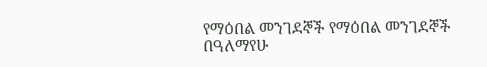የማዕበል መንገደኞች የማዕበል መንገደኞች በዓለማየሁ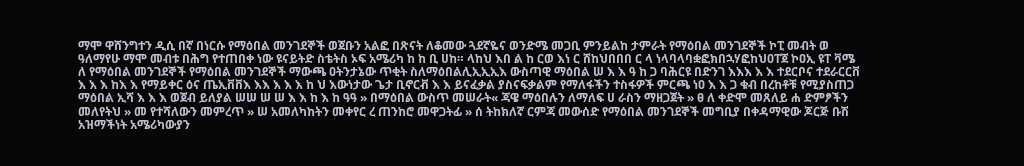ማሞ ዋሸንግተን ዲሲ በኛ በነርሱ የማዕበል መንገደኞች ወጀቡን አልፎ በጽናት ለቆመው ጓደኛዬና ወንድሜ መጋቢ ምንይልከ ታምራት የማዕበል መንገደኞች ኮፒ መብት ወ ዓለማየሁ ማሞ መብቱ በሕግ የተጠበቀ ነው ዩናይትድ ስቴትስ ኦፍ አሜሪካ ከ ከ ቢ ሀከ። ላከህ እበ ል ከ ርወ እነ ር ሸከህበበበ ር ላ ነላባላባቋፎክበኋሃፎከህዐፐጀ ኮዐኢ ዩፐ ቫሜ ለ የማዕበል መንገደኞች የማዕበል መንገደኞች ማውጫ ዐትንታኔው ጥቂት ስለማዕበልሊኢኢኢእ ውስጣዊ ማዕበል ሠ እ እ ዓ ከ ጋ ባሕርዩ በድንገ እእእ እ እ ተደርቦና ተደራርርቨ እ እ እ ከእ እ የማይቀር ዕና ጤኢቨቨእ እእ እ እ እ ከ ህ እውነታው ጌታ ቢኖርቭ እ እ ይናፈቃል ያስናፍቃልም የማለፋችን ተስፋዎች ምርጫ ነዐ እ እ ጋ ቁብ በረከቶቹ የሚያስጠጋ ማዕበል ኢሻ እ እ እ ወጀብ ይለያል ሠሠ ሠ ሠ እ እ ከ እ ከ ዓዓ » በማዕበል ውስጥ መሠራት« ጃዌ ማዕበሉን ለማለፍ ሀ ራስን ማዘጋጀት » ፀ ለ ቀድሞ መጸለይ ሐ ድምፆችን መለየትህ » መ የተሻለውን መምረጥ » ሠ አመለካከትን መቀየር ረ ጠንከሮ መዋጋትፊ » ሰ ትከክለኛ ርምጃ መውሰድ የማዕበል መንገደኞች መግቢያ በቀዳማዊው ጆርጅ ቡሽ አዝማችነት አሜሪካውያን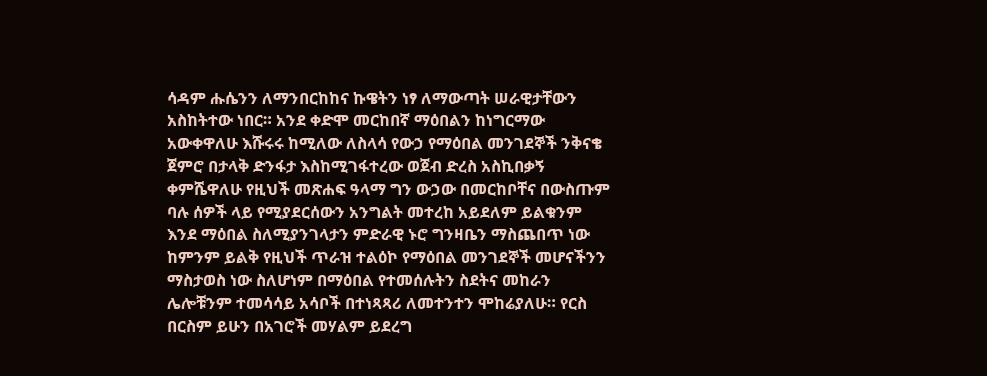ሳዳም ሑሴንን ለማንበርከከና ኩዌትን ነፃ ለማውጣት ሠራዊታቸውን አስከትተው ነበር። አንደ ቀድሞ መርከበኛ ማዕበልን ከነግርማው አውቀዋለሁ እሹሩሩ ከሚለው ለስላሳ የውኃ የማዕበል መንገደኞች ንቅናቄ ጀምሮ በታላቅ ድንፋታ እስከሚገፋተረው ወጀብ ድረስ አስኪበቃኝ ቀምሼዋለሁ የዚህች መጽሐፍ ዓላማ ግን ውኃው በመርከቦቸና በውስጡም ባሉ ሰዎች ላይ የሚያደርሰውን አንግልት መተረከ አይደለም ይልቁንም እንደ ማዕበል ስለሚያንገላታን ምድራዊ ኑሮ ግንዛቤን ማስጨበጥ ነው ከምንም ይልቅ የዚህች ጥራዝ ተልዕኮ የማዕበል መንገደኞች መሆናችንን ማስታወስ ነው ስለሆነም በማዕበል የተመሰሉትን ስደትና መከራን ሌሎቹንም ተመሳሳይ አሳቦች በተነጻጻሪ ለመተንተን ሞከሬያለሁ። የርስ በርስም ይሁን በአገሮች መሃልም ይደረግ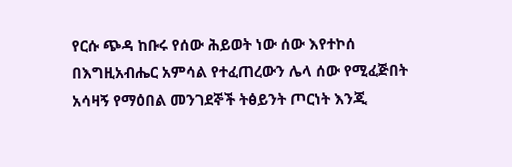የርሱ ጭዳ ከቡሩ የሰው ሕይወት ነው ሰው እየተኮሰ በእግዚአብሔር አምሳል የተፈጠረውን ሌላ ሰው የሚፈጅበት አሳዛኝ የማዕበል መንገደኞች ትፅይንት ጦርነት እንጂ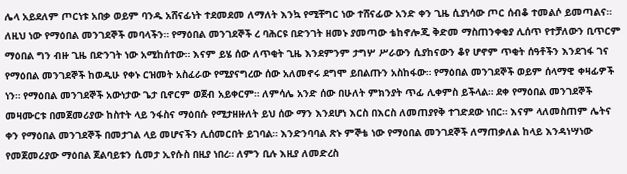ሌላ አይደለም ጦርነቱ አበቃ ወይም ባንዱ አሸናፊነት ተደመደመ ለማለት እንኳ የሚቸግር ነው ተሸናፊው አንድ ቀን ጊዜ ሲያነሳው ጦር ሰብቆ ተመልሶ ይመጣልና። ለዚህ ነው የማዕበል መንገደኞች መባላችን። የማዕበል መንገደኞች ረ ባሕርዩ በድንገት ዘመኑ ያመጣው ቴከኖሎጂ ቅድመ ማስጠንቀቂያ ሊሰጥ የተቻለውን ቢጥርም ማዕበል ግን ብዙ ጊዜ በድንገት ነው አሚከሰተው። እናም ይሄ ሰው ለጥቂት ጊዜ እንደምንም ታግሦ ሥራውን ሲያከናውን ቆየ ሆኖም ጥቂት ሰዓቶችን እንደገፋ ገና የማዕበል መንገደኞች ከወዲሁ የቀኑ ርዝመት አስፈራው የሚያናግረው ሰው አለመኖሩ ደግሞ ይበልጡን አስከፋው። የማዕበል መንገደኞች ወይም ሰላማዊ ቀዛፊዎች ነን። የማዕበል መንገደኞች አውነታው ጌታ ቢኖርም ወጀብ አይቀርም። ለምሳሌ አንድ ሰው በሁለት ምክንያት ጥፊ ሊቀምስ ይችላል። ደቀ የማዕበል መንገደኞች መዛሙርቱ በመጀመሪያው ከስተት ላይ ንፋስና ማዕበሱ የሚታዘዙለት ይህ ሰው ማን እንደሆነ እርስ በእርስ ለመጠያየቅ ተገድደው ነበር። እናም ላለመስጠም ሌትና ቀን የማዕበል መንገደኞች በመታገል ላይ መሆናችን ሊሰመርበት ይገባል። እንድንባባል ጽኑ ምኞቴ ነው የማዕበል መንገደኞች ለማጠቃለል ከላይ እንዳነሣነው የመጀመሪያው ማዕበል ጀልባይቱን ሲመታ ኢየሱስ በዚያ ነበረ። ለምን ቢሉ እዚያ ለመድረስ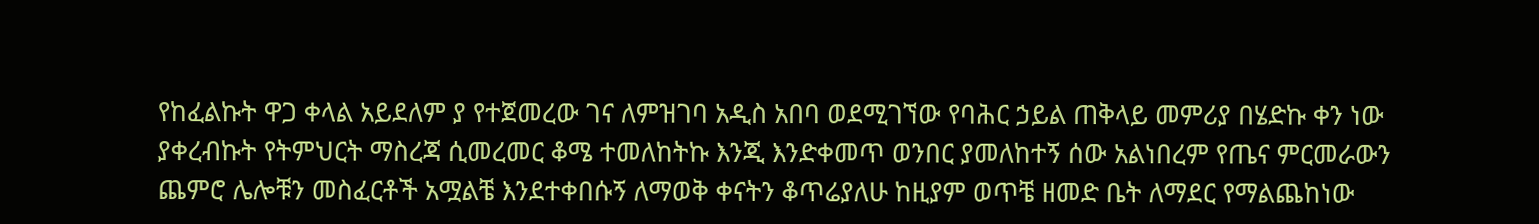የከፈልኩት ዋጋ ቀላል አይደለም ያ የተጀመረው ገና ለምዝገባ አዲስ አበባ ወደሚገኘው የባሕር ኃይል ጠቅላይ መምሪያ በሄድኩ ቀን ነው ያቀረብኩት የትምህርት ማስረጃ ሲመረመር ቆሜ ተመለከትኩ እንጂ እንድቀመጥ ወንበር ያመለከተኝ ሰው አልነበረም የጤና ምርመራውን ጨምሮ ሌሎቹን መስፈርቶች አሟልቼ እንደተቀበሱኝ ለማወቅ ቀናትን ቆጥሬያለሁ ከዚያም ወጥቼ ዘመድ ቤት ለማደር የማልጨከነው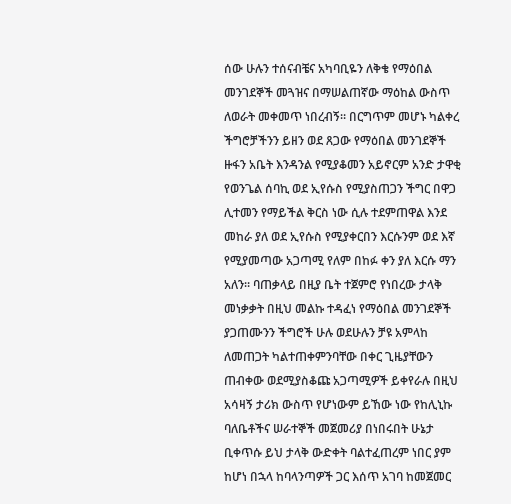ሰው ሁሉን ተሰናብቼና አካባቢዬን ለቅቄ የማዕበል መንገደኞች መጓዝና በማሠልጠኛው ማዕከል ውስጥ ለወራት መቀመጥ ነበረብኝ። በርግጥም መሆኑ ካልቀረ ችግሮቻችንን ይዘን ወደ ጸጋው የማዕበል መንገደኞች ዙፋን አቤት እንዳንል የሚያቆመን አይኖርም አንድ ታዋቂ የወንጌል ሰባኪ ወደ ኢየሱስ የሚያስጠጋን ችግር በዋጋ ሊተመን የማይችል ቅርስ ነው ሲሉ ተደምጠዋል እንደ መከራ ያለ ወደ ኢየሱስ የሚያቀርበን እርሱንም ወደ እኛ የሚያመጣው አጋጣሚ የለም በከፉ ቀን ያለ እርሱ ማን አለን። ባጠቃላይ በዚያ ቤት ተጀምሮ የነበረው ታላቅ መነቃቃት በዚህ መልኩ ተዳፈነ የማዕበል መንገደኞች ያጋጠሙንን ችግሮች ሁሉ ወደሁሉን ቻዩ አምላከ ለመጠጋት ካልተጠቀምንባቸው በቀር ጊዜያቸውን ጠብቀው ወደሚያስቆጩ አጋጣሚዎች ይቀየራሉ በዚህ አሳዛኝ ታሪክ ውስጥ የሆነውም ይኸው ነው የከሊኒኩ ባለቤቶችና ሠራተኞች መጀመሪያ በነበሩበት ሁኔታ ቢቀጥሱ ይህ ታላቅ ውድቀት ባልተፈጠረም ነበር ያም ከሆነ በኋላ ከባላንጣዎች ጋር እሰጥ አገባ ከመጀመር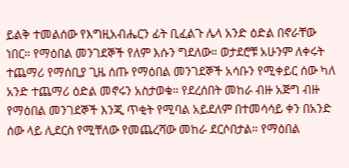ይልቅ ተመልሰው የእግዚአብሔርን ፊት ቢፈልጉ ሌላ አንድ ዕድል በኖራቸው ነበር። የማዕበል መንገደኞች የለም እሱን ግደለው። ወታደሮቹ አሁንም ለቀሩት ተጨማሪ የማሰቢያ ጊዜ ሰጡ የማዕበል መንገደኞች አሳቡን የሚቀይር ሰው ካለ አንድ ተጨማሪ ዕድል መኖሩን አስታወቁ። የደረሰበት መከራ ብዙ አጅግ ብዙ የማዕበል መንገደኞች እንጂ ጥቂት የሚባል አይደለም በተመሳሳይ ቀን በአንድ ሰው ላይ ሊደርስ የሚቸለው የመጨረሻው መከራ ደርሶበታል። የማዕበል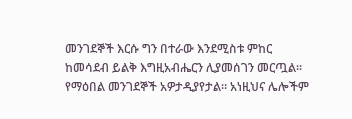መንገደኞች እርሱ ግን በተራው እንደሚስቱ ምከር ከመሳደብ ይልቅ እግዚአብሔርን ሊያመሰገን መርጧል። የማዕበል መንገደኞች አዎታዲያየታል። አነዚህና ሌሎችም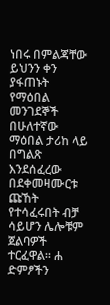ነበሩ በምልጃቸው ይህንን ቀን ያፋጠኑት የማዕበል መንገደኞች በሁለተኛው ማዕበል ታሪከ ላይ በግልጽ እንደሰፈረው በደቀመዛሙርቱ ጩኸት የተሳፈሩበት ብቻ ሳይሆን ሌሎቹም ጀልባዎች ተርፈዋል። ሐ ድምፆችን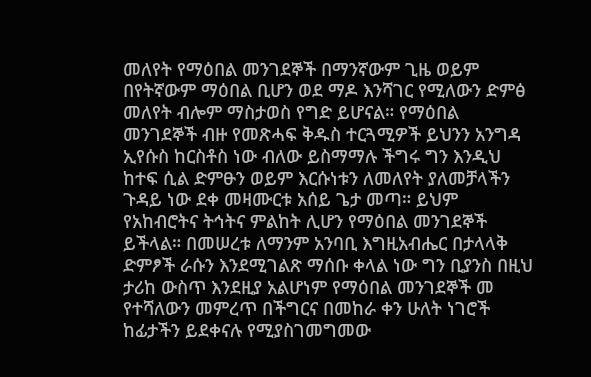መለየት የማዕበል መንገደኞች በማንኛውም ጊዜ ወይም በየትኛውም ማዕበል ቢሆን ወደ ማዶ እንሻገር የሚለውን ድምፅ መለየት ብሎም ማስታወስ የግድ ይሆናል። የማዕበል መንገደኞች ብዙ የመጽሓፍ ቅዱስ ተርጓሚዎች ይህንን አንግዳ ኢየሱስ ከርስቶስ ነው ብለው ይስማማሉ ችግሩ ግን እንዲህ ከተፍ ሲል ድምፁን ወይም እርሱነቱን ለመለየት ያለመቻላችን ጉዳይ ነው ደቀ መዛሙርቱ አሰይ ጌታ መጣ። ይህም የአከብሮትና ትኅትና ምልከት ሊሆን የማዕበል መንገደኞች ይችላል። በመሠረቱ ለማንም አንባቢ እግዚአብሔር በታላላቅ ድምፆች ራሱን እንደሚገልጽ ማሰቡ ቀላል ነው ግን ቢያንስ በዚህ ታሪከ ውስጥ እንደዚያ አልሆነም የማዕበል መንገደኞች መ የተሻለውን መምረጥ በችግርና በመከራ ቀን ሁለት ነገሮች ከፊታችን ይደቀናሉ የሚያስገመግመው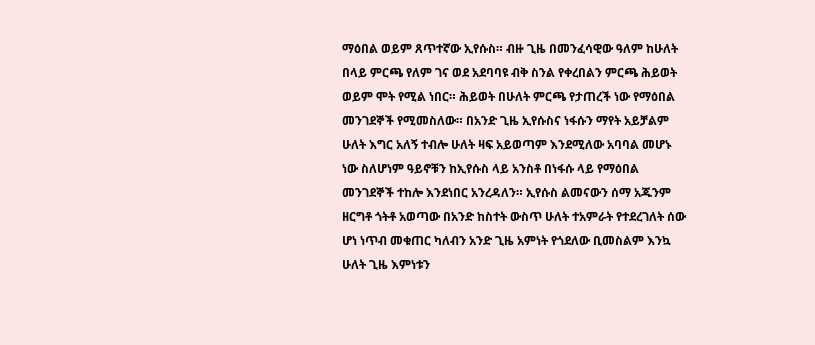ማዕበል ወይም ጸጥተኛው ኢየሱስ። ብዙ ጊዜ በመንፈሳዊው ዓለም ከሁለት በላይ ምርጫ የለም ገና ወደ አደባባዩ ብቅ ስንል የቀረበልን ምርጫ ሕይወት ወይም ሞት የሚል ነበር። ሕይወት በሁለት ምርጫ የታጠረች ነው የማዕበል መንገደኞች የሚመስለው። በአንድ ጊዜ ኢየሱስና ነፋሱን ማየት አይቻልም ሁለት እግር አለኝ ተብሎ ሁለት ዛፍ አይወጣም እንደሚለው አባባል መሆኑ ነው ስለሆነም ዓይኖቹን ከኢየሱስ ላይ አንስቶ በነፋሱ ላይ የማዕበል መንገደኞች ተከሎ እንደነበር አንረዳለን። ኢየሱስ ልመናውን ሰማ አጁንም ዘርግቶ ጎትቶ አወጣው በአንድ ከስተት ውስጥ ሁለት ተአምራት የተደረገለት ሰው ሆነ ነጥብ መቁጠር ካለብን አንድ ጊዜ አምነት የጎደለው ቢመስልም እንኳ ሁለት ጊዜ እምነቱን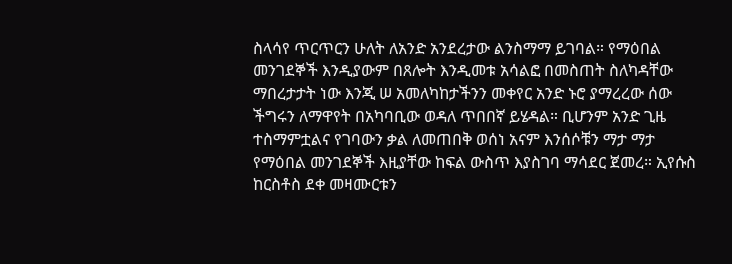ስላሳየ ጥርጥርን ሁለት ለአንድ አንደረታው ልንስማማ ይገባል። የማዕበል መንገደኞች እንዲያውም በጸሎት እንዲመቱ አሳልፎ በመስጠት ስለካዳቸው ማበረታታት ነው እንጂ ሠ አመለካከታችንን መቀየር አንድ ኑሮ ያማረረው ሰው ችግሩን ለማዋየት በአካባቢው ወዳለ ጥበበኛ ይሄዳል። ቢሆንም አንድ ጊዜ ተስማምቷልና የገባውን ቃል ለመጠበቅ ወሰነ አናም እንሰሶቹን ማታ ማታ የማዕበል መንገደኞች እዚያቸው ከፍል ውስጥ እያስገባ ማሳደር ጀመረ። ኢየሱስ ከርስቶስ ደቀ መዛሙርቱን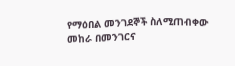የማዕበል መንገደኞች ስለሚጠብቀው መከራ በመንገርና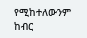የሚከተለውንም ከብር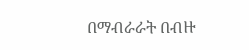በማብራራት በብዙ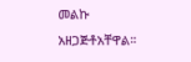መልኩ አዘጋጅቶአቸዋል።